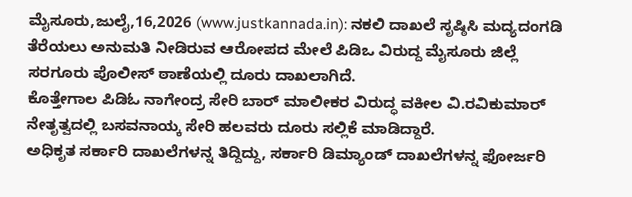ಮೈಸೂರು,ಜುಲೈ,16,2026 (www.justkannada.in): ನಕಲಿ ದಾಖಲೆ ಸೃಷ್ಠಿಸಿ ಮದ್ಯದಂಗಡಿ ತೆರೆಯಲು ಅನುಮತಿ ನೀಡಿರುವ ಆರೋಪದ ಮೇಲೆ ಪಿಡಿಒ ವಿರುದ್ದ ಮೈಸೂರು ಜಿಲ್ಲೆ ಸರಗೂರು ಪೊಲೀಸ್ ಠಾಣೆಯಲ್ಲಿ ದೂರು ದಾಖಲಾಗಿದೆ.
ಕೊತ್ತೇಗಾಲ ಪಿಡಿಓ ನಾಗೇಂದ್ರ ಸೇರಿ ಬಾರ್ ಮಾಲೀಕರ ವಿರುದ್ಧ ವಕೀಲ ವಿ.ರವಿಕುಮಾರ್ ನೇತೃತ್ವದಲ್ಲಿ ಬಸವನಾಯ್ಕ ಸೇರಿ ಹಲವರು ದೂರು ಸಲ್ಲಿಕೆ ಮಾಡಿದ್ದಾರೆ.
ಅಧಿಕೃತ ಸರ್ಕಾರಿ ದಾಖಲೆಗಳನ್ನ ತಿದ್ದಿದ್ದು, ಸರ್ಕಾರಿ ಡಿಮ್ಯಾಂಡ್ ದಾಖಲೆಗಳನ್ನ ಫೋರ್ಜರಿ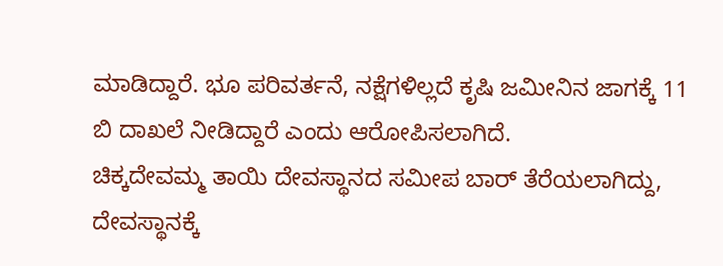ಮಾಡಿದ್ದಾರೆ. ಭೂ ಪರಿವರ್ತನೆ, ನಕ್ಷೆಗಳಿಲ್ಲದೆ ಕೃಷಿ ಜಮೀನಿನ ಜಾಗಕ್ಕೆ 11 ಬಿ ದಾಖಲೆ ನೀಡಿದ್ದಾರೆ ಎಂದು ಆರೋಪಿಸಲಾಗಿದೆ.
ಚಿಕ್ಕದೇವಮ್ಮ ತಾಯಿ ದೇವಸ್ಥಾನದ ಸಮೀಪ ಬಾರ್ ತೆರೆಯಲಾಗಿದ್ದು, ದೇವಸ್ಥಾನಕ್ಕೆ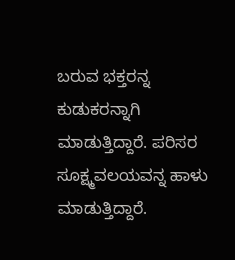ಬರುವ ಭಕ್ತರನ್ನ ಕುಡುಕರನ್ನಾಗಿ ಮಾಡುತ್ತಿದ್ದಾರೆ. ಪರಿಸರ ಸೂಕ್ಷ್ಮವಲಯವನ್ನ ಹಾಳು ಮಾಡುತ್ತಿದ್ದಾರೆ.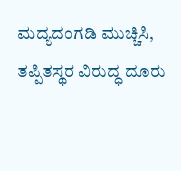ಮದ್ಯದಂಗಡಿ ಮುಚ್ಚಿಸಿ, ತಪ್ಪಿತಸ್ಥರ ವಿರುದ್ಧ ದೂರು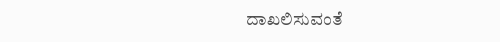ದಾಖಲಿಸುವಂತೆ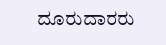ದೂರುದಾರರು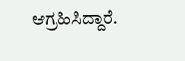ಆಗ್ರಹಿಸಿದ್ದಾರೆ.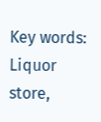Key words: Liquor store,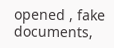opened , fake documents,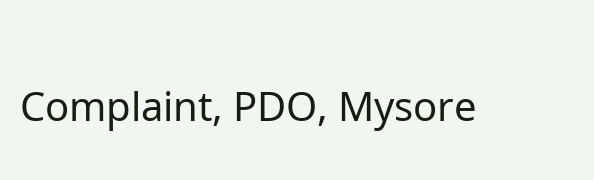Complaint, PDO, Mysore